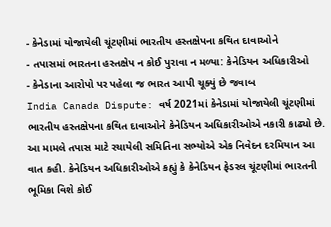- કેનેડામાં યોજાયેલી ચૂંટણીમાં ભારતીય હસ્તક્ષેપના કથિત દાવાઓને
- તપાસમાં ભારતના હસ્તક્ષેપ ન કોઈ પુરાવા ન મળ્યા: કેનેડિયન અધિકારીઓ
- કેનેડાના આરોપો પર પહેલા જ ભારત આપી ચૂક્યું છે જવાબ
India Canada Dispute: વર્ષ 2021માં કેનેડામાં યોજાયેલી ચૂંટણીમાં ભારતીય હસ્તક્ષેપના કથિત દાવાઓને કેનેડિયન અધિકારીઓએ નકારી કાઢ્યો છે. આ મામલે તપાસ માટે રચાયેલી સમિતિના સભ્યોએ એક નિવેદન દરમિયાન આ વાત કહી. કેનેડિયન અધિકારીઓએ કહ્યું કે કેનેડિયન ફેડરલ ચૂંટણીમાં ભારતની ભૂમિકા વિશે કોઈ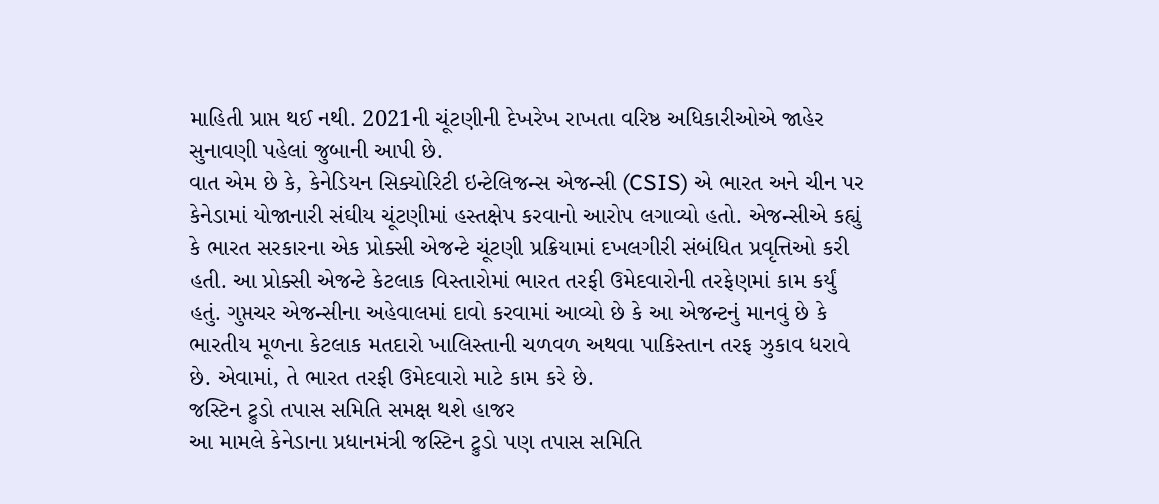માહિતી પ્રાપ્ત થઈ નથી. 2021ની ચૂંટણીની દેખરેખ રાખતા વરિષ્ઠ અધિકારીઓએ જાહેર સુનાવણી પહેલાં જુબાની આપી છે.
વાત એમ છે કે, કેનેડિયન સિક્યોરિટી ઇન્ટેલિજન્સ એજન્સી (CSIS) એ ભારત અને ચીન પર કેનેડામાં યોજાનારી સંઘીય ચૂંટણીમાં હસ્તક્ષેપ કરવાનો આરોપ લગાવ્યો હતો. એજન્સીએ કહ્યું કે ભારત સરકારના એક પ્રોક્સી એજન્ટે ચૂંટણી પ્રક્રિયામાં દખલગીરી સંબંધિત પ્રવૃત્તિઓ કરી હતી. આ પ્રોક્સી એજન્ટે કેટલાક વિસ્તારોમાં ભારત તરફી ઉમેદવારોની તરફેણમાં કામ કર્યું હતું. ગુપ્તચર એજન્સીના અહેવાલમાં દાવો કરવામાં આવ્યો છે કે આ એજન્ટનું માનવું છે કે ભારતીય મૂળના કેટલાક મતદારો ખાલિસ્તાની ચળવળ અથવા પાકિસ્તાન તરફ ઝુકાવ ધરાવે છે. એવામાં, તે ભારત તરફી ઉમેદવારો માટે કામ કરે છે.
જસ્ટિન ટ્રુડો તપાસ સમિતિ સમક્ષ થશે હાજર
આ મામલે કેનેડાના પ્રધાનમંત્રી જસ્ટિન ટ્રુડો પણ તપાસ સમિતિ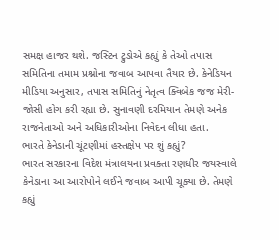સમક્ષ હાજર થશે. જસ્ટિન ટ્રુડોએ કહ્યું કે તેઓ તપાસ સમિતિના તમામ પ્રશ્નોના જવાબ આપવા તૈયાર છે. કેનેડિયન મીડિયા અનુસાર, તપાસ સમિતિનું નેતૃત્વ ક્વિબેક જજ મેરી-જોસી હોગ કરી રહ્યા છે. સુનાવણી દરમિયાન તેમણે અનેક રાજનેતાઓ અને અધિકારીઓના નિવેદન લીધા હતા.
ભારતે કેનેડાની ચૂંટણીમાં હસ્તક્ષેપ પર શું કહ્યું?
ભારત સરકારના વિદેશ મંત્રાલયના પ્રવક્તા રણધીર જયસ્વાલે કેનેડાના આ આરોપોને લઈને જવાબ આપી ચૂક્યા છે. તેમણે કહ્યું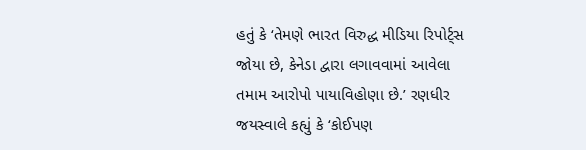હતું કે ‘તેમણે ભારત વિરુદ્ધ મીડિયા રિપોર્ટ્સ જોયા છે, કેનેડા દ્વારા લગાવવામાં આવેલા તમામ આરોપો પાયાવિહોણા છે.’ રણધીર જયસ્વાલે કહ્યું કે ‘કોઈપણ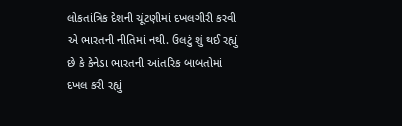લોકતાંત્રિક દેશની ચૂંટણીમાં દખલગીરી કરવી એ ભારતની નીતિમાં નથી. ઉલટું શું થઈ રહ્યું છે કે કેનેડા ભારતની આંતરિક બાબતોમાં દખલ કરી રહ્યું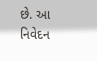છે. આ નિવેદન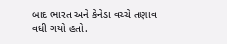બાદ ભારત અને કેનેડા વચ્ચે તણાવ વધી ગયો હતો.